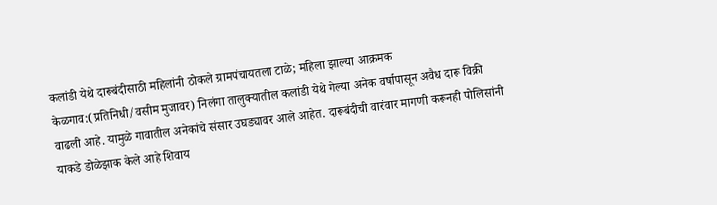कलांडी येथे दारूबंदीसाठी महिलांनी ठोकले ग्रामपंचायतला टाळे; महिला झाल्या आक्रमक
केळगाव:(प्रतिनिधी/वसीम मुजावर) निलंगा तालुक्यातील कलांडी येथे गेल्या अनेक वर्षापासून अवैध दारू विक्री वाढली आहे. यामुळे गावातील अनेकांचे संसार उघड्यावर आले आहेत. दारूबंदीची वारंवार मागणी करूनही पोलिसांनी याकडे डोळेझाक केले आहे शिवाय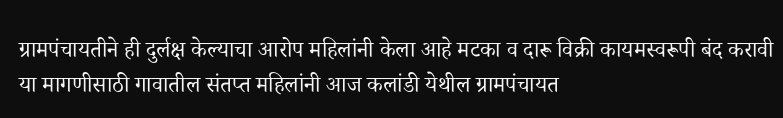ग्रामपंचायतीने ही दुर्लक्ष केल्याचा आरोप महिलांनी केला आहे मटका व दारू विक्री कायमस्वरूपी बंद करावी या मागणीसाठी गावातील संतप्त महिलांनी आज कलांडी येथील ग्रामपंचायत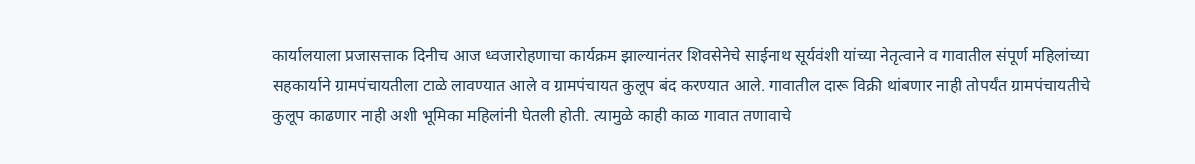कार्यालयाला प्रजासत्ताक दिनीच आज ध्वजारोहणाचा कार्यक्रम झाल्यानंतर शिवसेनेचे साईनाथ सूर्यवंशी यांच्या नेतृत्वाने व गावातील संपूर्ण महिलांच्या सहकार्याने ग्रामपंचायतीला टाळे लावण्यात आले व ग्रामपंचायत कुलूप बंद करण्यात आले. गावातील दारू विक्री थांबणार नाही तोपर्यंत ग्रामपंचायतीचे कुलूप काढणार नाही अशी भूमिका महिलांनी घेतली होती. त्यामुळे काही काळ गावात तणावाचे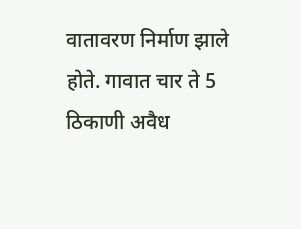वातावरण निर्माण झाले होते. गावात चार ते 5 ठिकाणी अवैध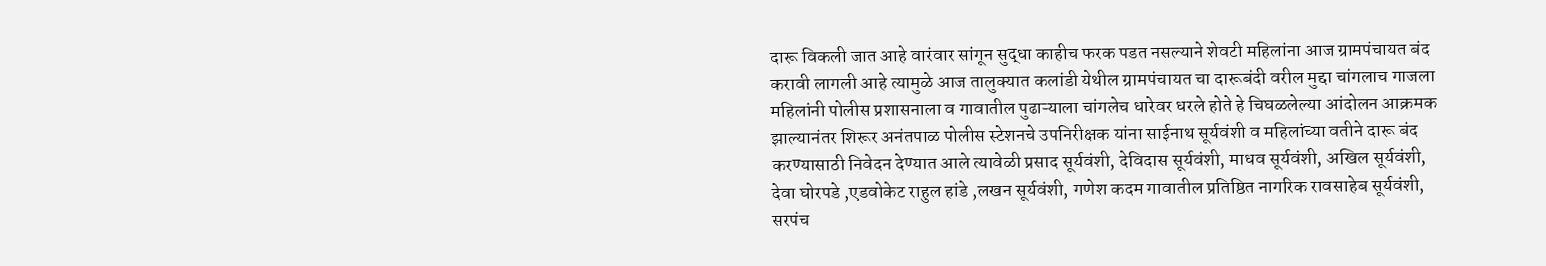दारू विकली जात आहे वारंवार सांगून सुद्धा काहीच फरक पडत नसल्याने शेवटी महिलांना आज ग्रामपंचायत बंद करावी लागली आहे त्यामुळे आज तालुक्यात कलांडी येथील ग्रामपंचायत चा दारूबंदी वरील मुद्दा चांगलाच गाजला महिलांनी पोलीस प्रशासनाला व गावातील पुढाऱ्याला चांगलेच धारेवर धरले होते हे चिघळलेल्या आंदोलन आक्रमक झाल्यानंतर शिरूर अनंतपाळ पोलीस स्टेशनचे उपनिरीक्षक यांना साईनाथ सूर्यवंशी व महिलांच्या वतीने दारू बंद करण्यासाठी निवेदन देण्यात आले त्यावेळी प्रसाद सूर्यवंशी, देविदास सूर्यवंशी, माधव सूर्यवंशी, अखिल सूर्यवंशी, देवा घोरपडे ,एडवोकेट राहुल हांडे ,लखन सूर्यवंशी, गणेश कदम गावातील प्रतिष्ठित नागरिक रावसाहेब सूर्यवंशी, सरपंच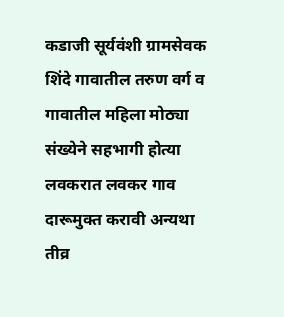कडाजी सूर्यवंशी ग्रामसेवक शिंदे गावातील तरुण वर्ग व गावातील महिला मोठ्या संख्येने सहभागी होत्या लवकरात लवकर गाव दारूमुक्त करावी अन्यथा तीव्र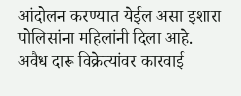आंदोलन करण्यात येईल असा इशारा पोलिसांना महिलांनी दिला आहे.
अवैध दारू विक्रेत्यांवर कारवाई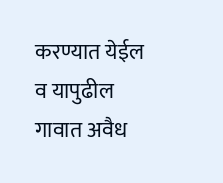करण्यात येईल व यापुढील गावात अवैध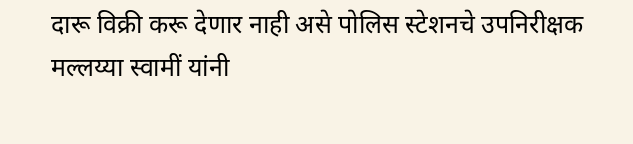दारू विक्री करू देणार नाही असे पोलिस स्टेशनचे उपनिरीक्षक मल्लय्या स्वामीं यांनी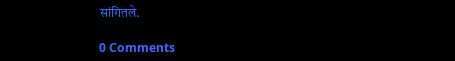सांगितले.

0 Comments